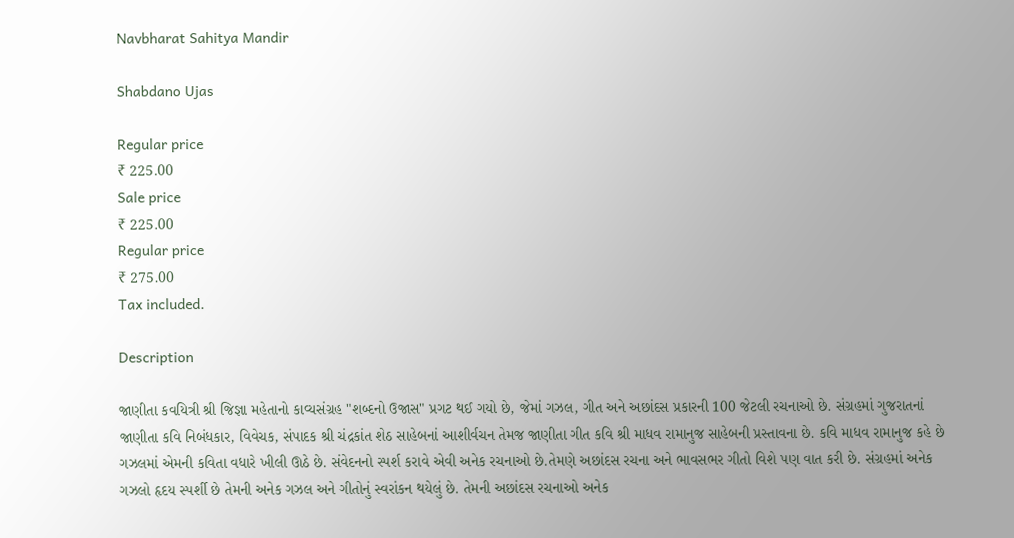Navbharat Sahitya Mandir

Shabdano Ujas

Regular price
₹ 225.00
Sale price
₹ 225.00
Regular price
₹ 275.00
Tax included.

Description

જાણીતા કવયિત્રી શ્રી જિજ્ઞા મહેતાનો કાવ્યસંગ્રહ "શબ્દનો ઉજાસ" પ્રગટ થઈ ગયો છે, જેમાં ગઝલ, ગીત અને અછાંદસ પ્રકારની 100 જેટલી રચનાઓ છે. સંગ્રહમાં ગુજરાતનાં જાણીતા કવિ નિબંધકાર, વિવેચક, સંપાદક શ્રી ચંદ્રકાંત શેઠ સાહેબનાં આશીર્વચન તેમજ જાણીતા ગીત કવિ શ્રી માધવ રામાનુજ સાહેબની પ્રસ્તાવના છે. કવિ માધવ રામાનુજ કહે છે ગઝલમાં એમની કવિતા વધારે ખીલી ઊઠે છે. સંવેદનનો સ્પર્શ કરાવે એવી અનેક રચનાઓ છે.તેમણે અછાંદસ રચના અને ભાવસભર ગીતો વિશે પણ વાત કરી છે. સંગ્રહમાં અનેક ગઝલો હૃદય સ્પર્શી છે તેમની અનેક ગઝલ અને ગીતોનું સ્વરાંકન થયેલું છે. તેમની અછાંદસ રચનાઓ અનેક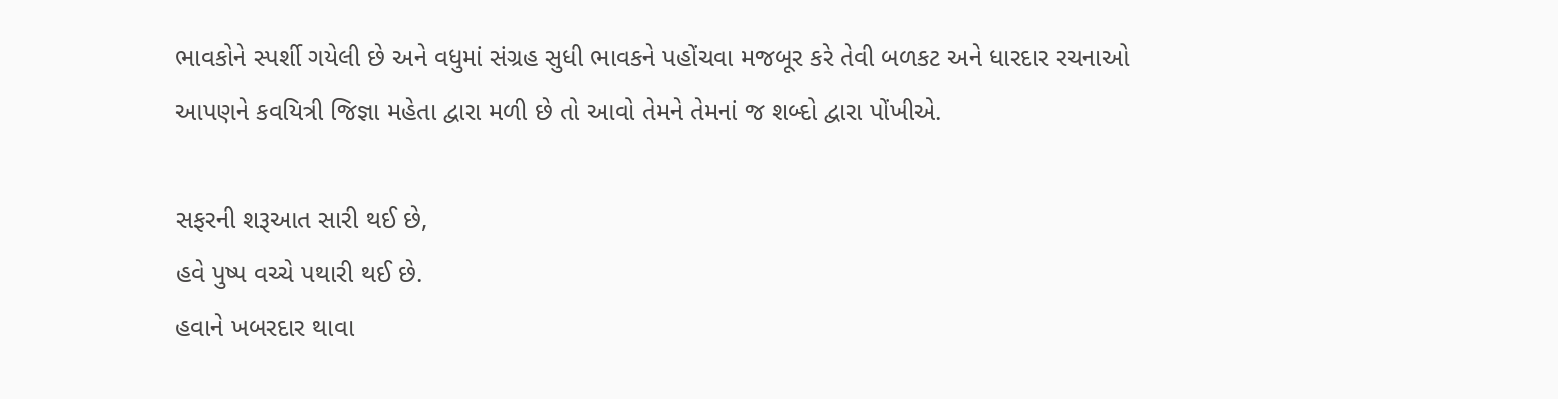ભાવકોને સ્પર્શી ગયેલી છે અને વધુમાં સંગ્રહ સુધી ભાવકને પહોંચવા મજબૂર કરે તેવી બળકટ અને ધારદાર રચનાઓ આપણને કવયિત્રી જિજ્ઞા મહેતા દ્વારા મળી છે તો આવો તેમને તેમનાં જ શબ્દો દ્વારા પોંખીએ.

સફરની શરૂઆત સારી થઈ છે,
હવે પુષ્પ વચ્ચે પથારી થઈ છે.
હવાને ખબરદાર થાવા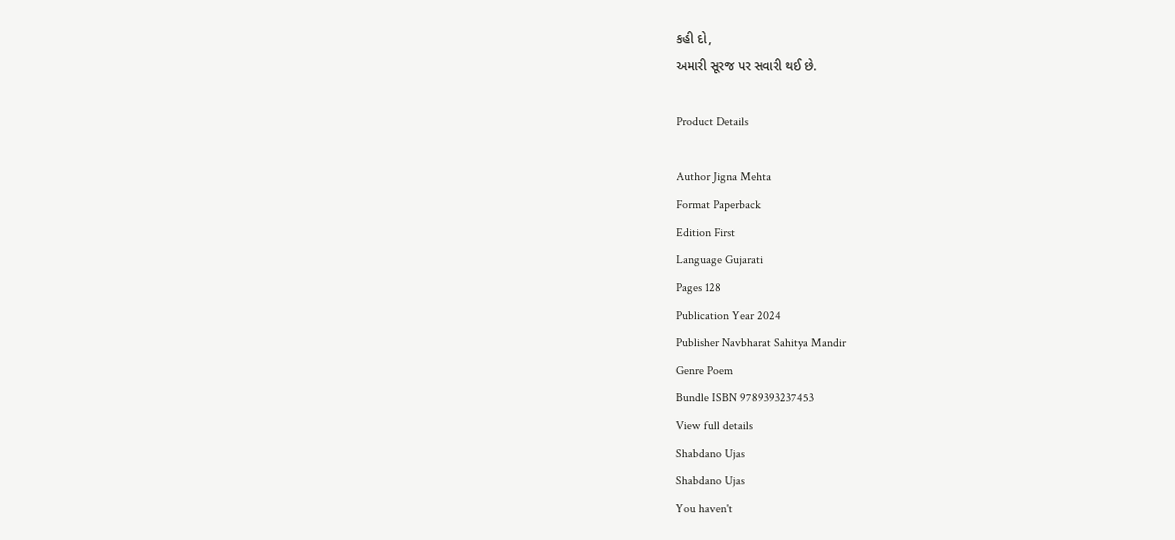કહી દો,
અમારી સૂરજ પર સવારી થઈ છે.

Product Details

Author Jigna Mehta
Format Paperback
Edition First
Language Gujarati
Pages 128
Publication Year 2024
Publisher Navbharat Sahitya Mandir
Genre Poem
Bundle ISBN 9789393237453
View full details
Shabdano Ujas
Shabdano Ujas
You haven't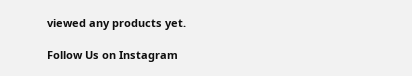viewed any products yet.

Follow Us on Instagram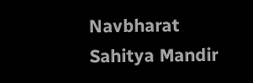Navbharat Sahitya Mandir